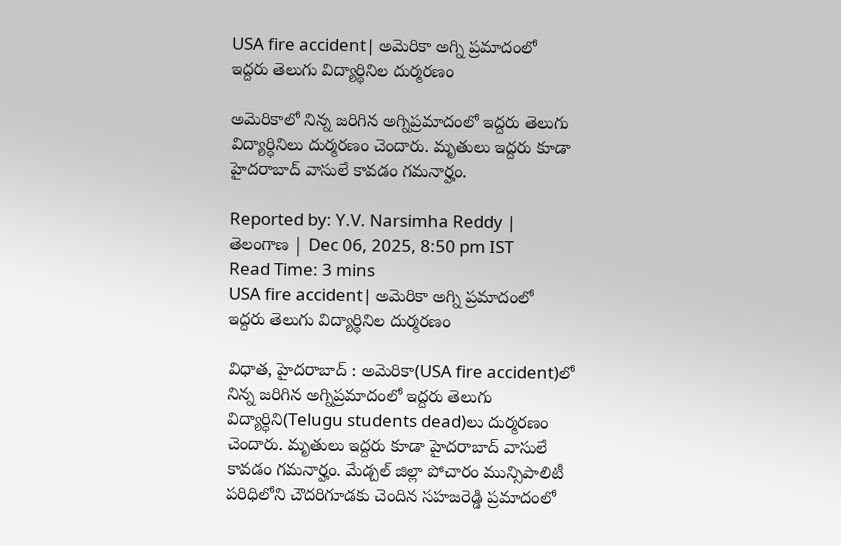USA fire accident| అమెరికా అగ్ని ప్రమాదంలో ఇద్దరు తెలుగు విద్యార్థినిల దుర్మరణం

అమెరికాలో నిన్న జరిగిన అగ్నిప్రమాదంలో ఇద్దరు తెలుగు విద్యార్ధినిలు దుర్మరణం చెందారు. మృతులు ఇద్దరు కూడా హైదరాబాద్ వాసులే కావడం గమనార్హం.

Reported by: Y.V. Narsimha Reddy | తెలంగాణ‌ | Dec 06, 2025, 8:50 pm IST
Read Time: 3 mins
USA fire accident| అమెరికా అగ్ని ప్రమాదంలో ఇద్దరు తెలుగు విద్యార్థినిల దుర్మరణం

విధాత, హైదరాబాద్ : అమెరికా(USA fire accident)లో నిన్న జరిగిన అగ్నిప్రమాదంలో ఇద్దరు తెలుగు విద్యార్ధిని(Telugu students dead)లు దుర్మరణం చెందారు. మృతులు ఇద్దరు కూడా హైదరాబాద్ వాసులే కావడం గమనార్హం. మేడ్చల్ జిల్లా పోచారం మున్సిపాలిటీ పరిధిలోని చౌదరిగూడకు చెందిన సహజరెడ్డి ప్రమాదంలో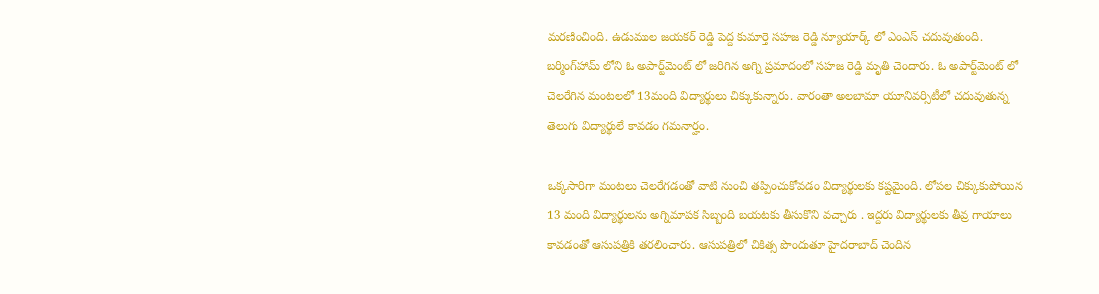మరణించింది. ఉడుముల జయకర్ రెడ్డి పెద్ద కుమార్తె సహజ రెడ్డి న్యూయార్క్ లో ఎంఎస్ చదువుతుంది. బర్మింగ్‌హామ్ లోని ఓ అపార్ట్‌మెంట్ లో జరిగిన అగ్ని ప్రమాదంలో సహజ రెడ్డి మృతి చెందారు. ఓ అపార్ట్‌మెంట్ లో చెలరేగిన మంటలలో 13మంది విద్యార్థులు చిక్కుకున్నారు. వారంతా అలబామా యూనివర్సిటీలో చదువుతున్న తెలుగు విద్యార్థులే కావడం గమనార్హం.

ఒక్కసారిగా మంటలు చెలరేగడంతో వాటి నుంచి తప్పించుకోవడం విద్యార్థులకు కష్టమైంది. లోపల చిక్కుకుపోయిన 13 మంది విద్యార్థులను అగ్నిమాపక సిబ్బంది బయటకు తీసుకొని వచ్చారు . ఇద్దరు విద్యార్థులకు తీవ్ర గాయాలు కావడంతో ఆసుపత్రికి తరలించారు. ఆసుపత్రిలో చికిత్స పొందుతూ హైదరాబాద్ చెందిన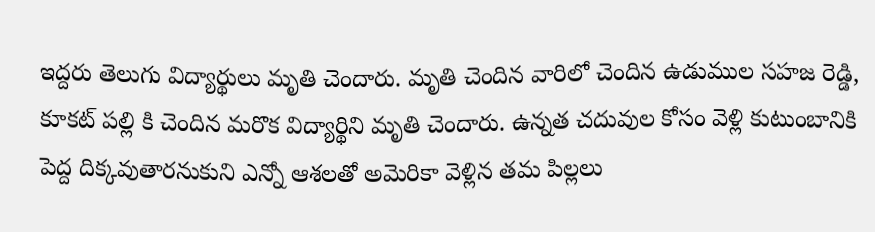ఇద్దరు తెలుగు విద్యార్థులు మృతి చెందారు. మృతి చెందిన వారిలో చెందిన ఉడుముల సహజ రెడ్డి, కూకట్ పల్లి కి చెందిన మరొక విద్యార్థిని మృతి చెందారు. ఉన్నత చదువుల కోసం వెళ్లి కుటుంబానికి పెద్ద దిక్కవుతారనుకుని ఎన్నో ఆశలతో అమెరికా వెళ్లిన తమ పిల్లలు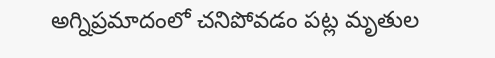అగ్నిప్రమాదంలో చనిపోవడం పట్ల మృతుల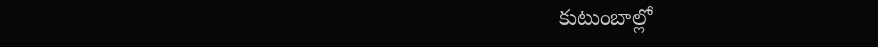కుటుంబాల్లో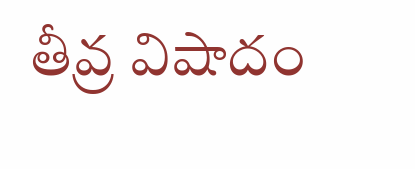తీవ్ర విషాదం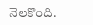నెలకొంది.